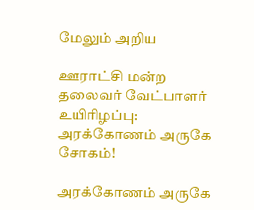மேலும் அறிய

ஊராட்சி மன்ற தலைவர் வேட்பாளர் உயிரிழப்பு: அரக்கோணம் அருகே சோகம்!

அரக்கோணம் அருகே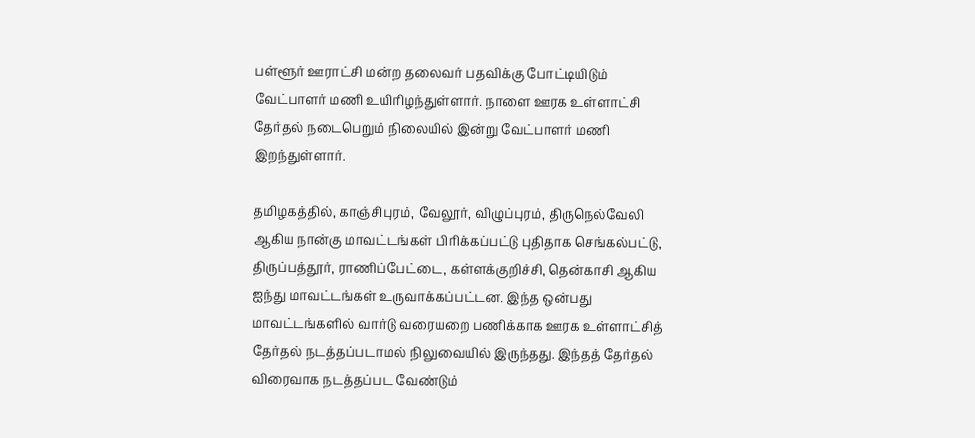பள்ளூர் ஊராட்சி மன்ற தலைவர் பதவிக்கு போட்டியிடும் வேட்பாளர் மணி உயிரிழந்துள்ளார். நாளை ஊரக உள்ளாட்சி தேர்தல் நடைபெறும் நிலையில் இன்று வேட்பாளர் மணி இறந்துள்ளார்.

தமிழகத்தில், காஞ்சிபுரம், வேலூர், விழுப்புரம், திருநெல்வேலி ஆகிய நான்கு மாவட்டங்கள் பிரிக்கப்பட்டு புதிதாக செங்கல்பட்டு, திருப்பத்தூர், ராணிப்பேட்டை, கள்ளக்குறிச்சி, தென்காசி ஆகிய ஐந்து மாவட்டங்கள் உருவாக்கப்பட்டன. இந்த ஒன்பது மாவட்டங்களில் வார்டு வரையறை பணிக்காக ஊரக உள்ளாட்சித் தேர்தல் நடத்தப்படாமல் நிலுவையில் இருந்தது. இந்தத் தேர்தல் விரைவாக நடத்தப்பட வேண்டும்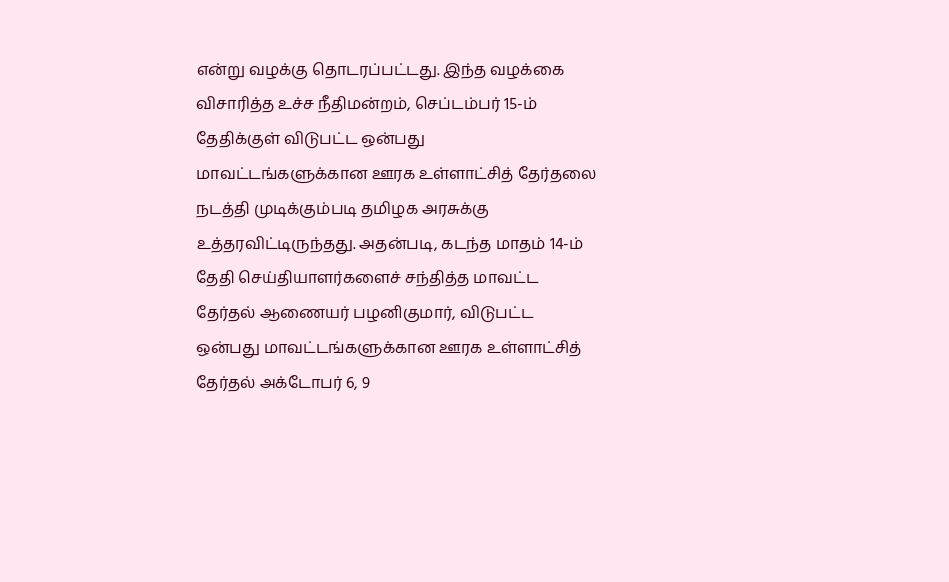என்று வழக்கு தொடரப்பட்டது. இந்த வழக்கை விசாரித்த உச்ச நீதிமன்றம், செப்டம்பர் 15-ம் தேதிக்குள் விடுபட்ட ஒன்பது மாவட்டங்களுக்கான ஊரக உள்ளாட்சித் தேர்தலை நடத்தி முடிக்கும்படி தமிழக அரசுக்கு உத்தரவிட்டிருந்தது. அதன்படி, கடந்த மாதம் 14-ம் தேதி செய்தியாளர்களைச் சந்தித்த மாவட்ட தேர்தல் ஆணையர் பழனிகுமார், விடுபட்ட ஒன்பது மாவட்டங்களுக்கான ஊரக உள்ளாட்சித் தேர்தல் அக்டோபர் 6, 9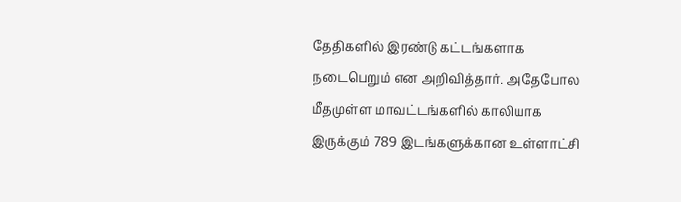தேதிகளில் இரண்டு கட்டங்களாக நடைபெறும் என அறிவித்தார். அதேபோல மீதமுள்ள மாவட்டங்களில் காலியாக இருக்கும் 789 இடங்களுக்கான உள்ளாட்சி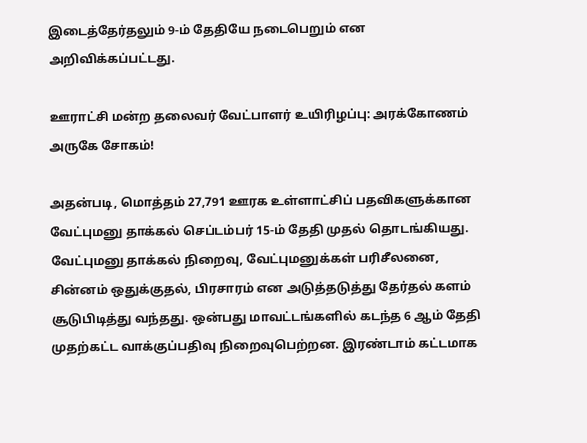இடைத்தேர்தலும் 9-ம் தேதியே நடைபெறும் என அறிவிக்கப்பட்டது.

ஊராட்சி மன்ற தலைவர் வேட்பாளர் உயிரிழப்பு: அரக்கோணம் அருகே சோகம்!

அதன்படி, மொத்தம் 27,791 ஊரக உள்ளாட்சிப் பதவிகளுக்கான வேட்புமனு தாக்கல் செப்டம்பர் 15-ம் தேதி முதல் தொடங்கியது. வேட்புமனு தாக்கல் நிறைவு, வேட்புமனுக்கள் பரிசீலனை, சின்னம் ஒதுக்குதல், பிரசாரம் என அடுத்தடுத்து தேர்தல் களம் சூடுபிடித்து வந்தது. ஒன்பது மாவட்டங்களில் கடந்த 6 ஆம் தேதி முதற்கட்ட வாக்குப்பதிவு நிறைவுபெற்றன. இரண்டாம் கட்டமாக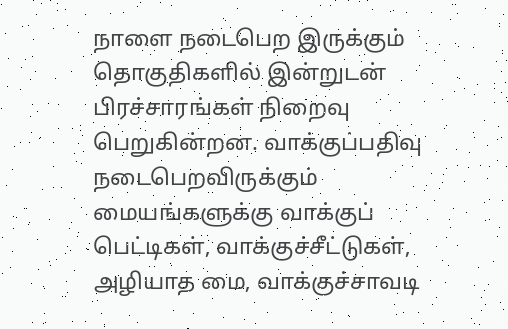நாளை நடைபெற இருக்கும் தொகுதிகளில் இன்றுடன் பிரச்சாரங்கள் நிறைவு பெறுகின்றன. வாக்குப்பதிவு நடைபெறவிருக்கும் மையங்களுக்கு வாக்குப் பெட்டிகள், வாக்குச்சீட்டுகள், அழியாத மை, வாக்குச்சாவடி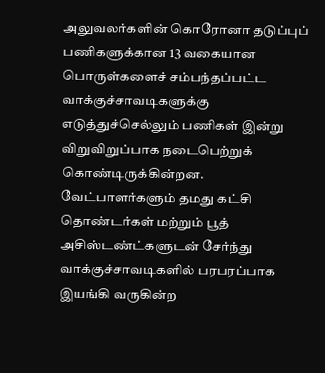அலுவலர்களின் கொரோனா தடுப்புப் பணிகளுக்கான 13 வகையான பொருள்களைச் சம்பந்தப்பட்ட வாக்குச்சாவடிகளுக்கு எடுத்துச்செல்லும் பணிகள் இன்று விறுவிறுப்பாக நடைபெற்றுக் கொண்டிருக்கின்றன. வேட்பாளர்களும் தமது கட்சி தொண்டர்கள் மற்றும் பூத் அசிஸ்டண்ட்களுடன் சேர்ந்து வாக்குச்சாவடிகளில் பரபரப்பாக இயங்கி வருகின்ற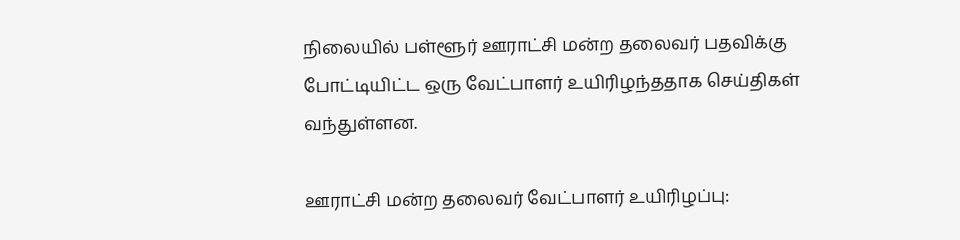நிலையில் பள்ளூர் ஊராட்சி மன்ற தலைவர் பதவிக்கு போட்டியிட்ட ஒரு வேட்பாளர் உயிரிழந்ததாக செய்திகள் வந்துள்ளன.

ஊராட்சி மன்ற தலைவர் வேட்பாளர் உயிரிழப்பு: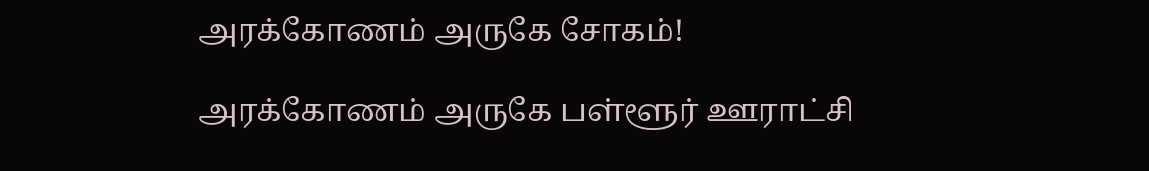அரக்கோணம் அருகே சோகம்!

அரக்கோணம் அருகே பள்ளூர் ஊராட்சி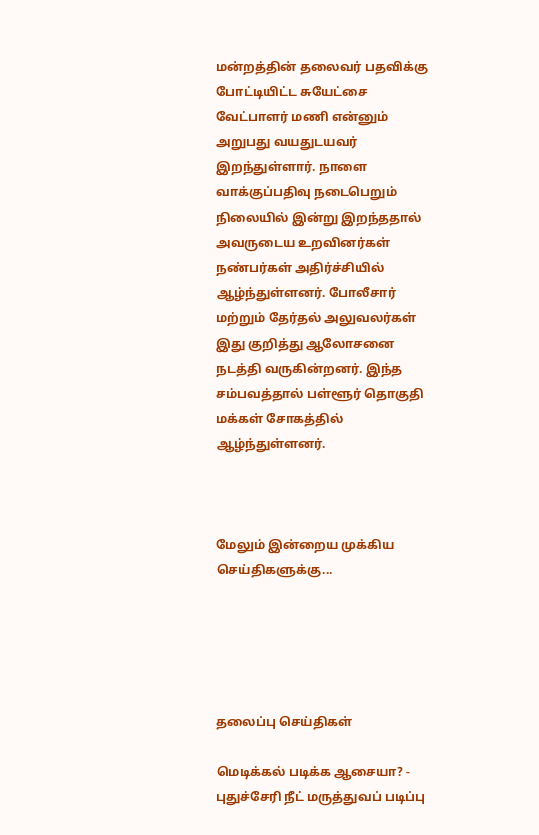மன்றத்தின் தலைவர் பதவிக்கு போட்டியிட்ட சுயேட்சை வேட்பாளர் மணி என்னும் அறுபது வயதுடயவர் இறந்துள்ளார். நாளை வாக்குப்பதிவு நடைபெறும் நிலையில் இன்று இறந்ததால் அவருடைய உறவினர்கள் நண்பர்கள் அதிர்ச்சியில் ஆழ்ந்துள்ளனர். போலீசார் மற்றும் தேர்தல் அலுவலர்கள் இது குறித்து ஆலோசனை நடத்தி வருகின்றனர். இந்த சம்பவத்தால் பள்ளூர் தொகுதி மக்கள் சோகத்தில் ஆழ்ந்துள்ளனர்.



மேலும் இன்றைய முக்கிய செய்திகளுக்கு...





தலைப்பு செய்திகள்

மெடிக்கல் படிக்க ஆசையா? - புதுச்சேரி நீட் மருத்துவப் படிப்பு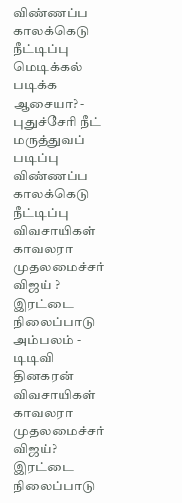விண்ணப்ப காலக்கெடு நீட்டிப்பு
மெடிக்கல் படிக்க ஆசையா? - புதுச்சேரி நீட் மருத்துவப் படிப்பு விண்ணப்ப காலக்கெடு நீட்டிப்பு
விவசாயிகள் காவலரா முதலமைச்சர் விஜய் ? இரட்டை நிலைப்பாடு அம்பலம் - டிடிவி தினகரன்
விவசாயிகள் காவலரா முதலமைச்சர் விஜய்? இரட்டை நிலைப்பாடு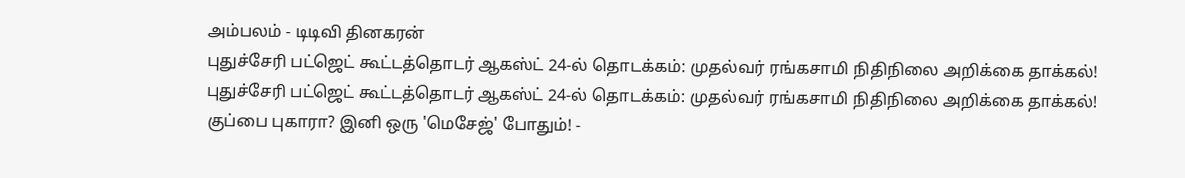அம்பலம் - டிடிவி தினகரன்
புதுச்சேரி பட்ஜெட் கூட்டத்தொடர் ஆகஸ்ட் 24-ல் தொடக்கம்: முதல்வர் ரங்கசாமி நிதிநிலை அறிக்கை தாக்கல்!
புதுச்சேரி பட்ஜெட் கூட்டத்தொடர் ஆகஸ்ட் 24-ல் தொடக்கம்: முதல்வர் ரங்கசாமி நிதிநிலை அறிக்கை தாக்கல்!
குப்பை புகாரா? இனி ஒரு 'மெசேஜ்' போதும்! -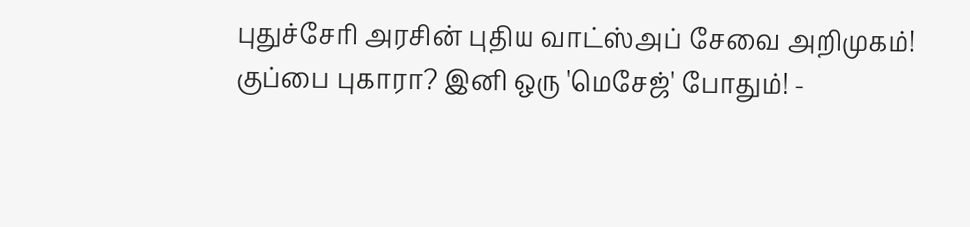புதுச்சேரி அரசின் புதிய வாட்ஸ்அப் சேவை அறிமுகம்!
குப்பை புகாரா? இனி ஒரு 'மெசேஜ்' போதும்! -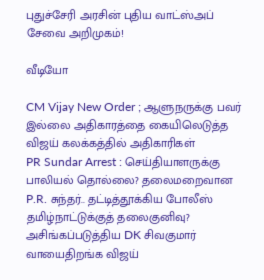புதுச்சேரி அரசின் புதிய வாட்ஸ்அப் சேவை அறிமுகம்!

வீடியோ

CM Vijay New Order ; ஆளுநருக்கு பவர் இல்லை அதிகாரத்தை கையிலெடுத்த விஜய் கலக்கத்தில் அதிகாரிகள்
PR Sundar Arrest : செய்தியாளருக்கு பாலியல் தொல்லை? தலைமறைவான P.R. சுந்தர்.. தட்டித்தூக்கிய போலீஸ்
தமிழ்நாட்டுக்குத் தலைகுனிவு? அசிங்கப்படுத்திய DK சிவகுமார் வாயைதிறங்க விஜய்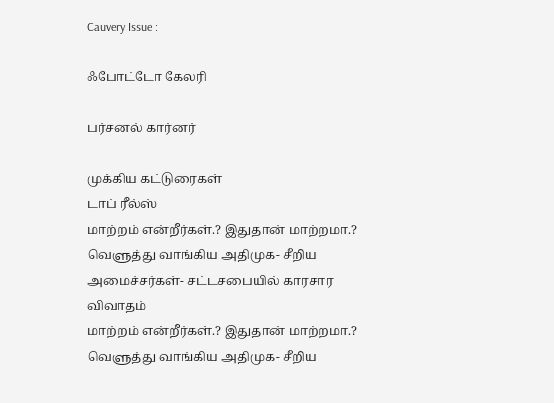Cauvery Issue :

ஃபோட்டோ கேலரி

பர்சனல் கார்னர்

முக்கிய கட்டுரைகள்
டாப் ரீல்ஸ்
மாற்றம் என்றீர்கள்.? இதுதான் மாற்றமா.? வெளுத்து வாங்கிய அதிமுக- சீறிய அமைச்சர்கள்- சட்டசபையில் காரசார விவாதம்
மாற்றம் என்றீர்கள்.? இதுதான் மாற்றமா.? வெளுத்து வாங்கிய அதிமுக- சீறிய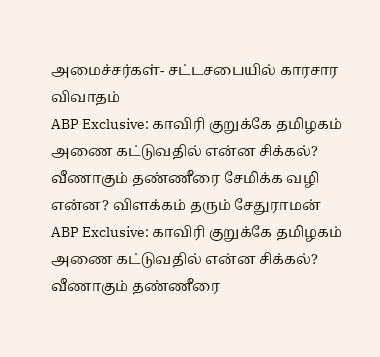அமைச்சர்கள்- சட்டசபையில் காரசார விவாதம்
ABP Exclusive: காவிரி குறுக்கே தமிழகம் அணை கட்டுவதில் என்ன சிக்கல்? வீணாகும் தண்ணீரை சேமிக்க வழி என்ன? விளக்கம் தரும் சேதுராமன்
ABP Exclusive: காவிரி குறுக்கே தமிழகம் அணை கட்டுவதில் என்ன சிக்கல்? வீணாகும் தண்ணீரை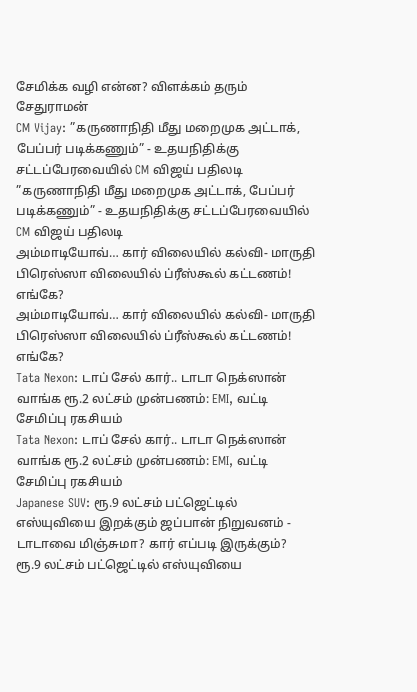சேமிக்க வழி என்ன? விளக்கம் தரும் சேதுராமன்
CM Vijay: ”கருணாநிதி மீது மறைமுக அட்டாக், பேப்பர் படிக்கணும்” - உதயநிதிக்கு சட்டப்பேரவையில் CM விஜய் பதிலடி
”கருணாநிதி மீது மறைமுக அட்டாக், பேப்பர் படிக்கணும்” - உதயநிதிக்கு சட்டப்பேரவையில் CM விஜய் பதிலடி
அம்மாடியோவ்… கார் விலையில் கல்வி- மாருதி பிரெஸ்ஸா விலையில் ப்ரீஸ்கூல் கட்டணம்! எங்கே?
அம்மாடியோவ்… கார் விலையில் கல்வி- மாருதி பிரெஸ்ஸா விலையில் ப்ரீஸ்கூல் கட்டணம்! எங்கே?
Tata Nexon: டாப் சேல் கார்.. டாடா நெக்ஸான் வாங்க ரூ.2 லட்சம் முன்பணம்: EMI, வட்டி சேமிப்பு ரகசியம்
Tata Nexon: டாப் சேல் கார்.. டாடா நெக்ஸான் வாங்க ரூ.2 லட்சம் முன்பணம்: EMI, வட்டி சேமிப்பு ரகசியம்
Japanese SUV: ரூ.9 லட்சம் பட்ஜெட்டில் எஸ்யுவியை இறக்கும் ஜப்பான் நிறுவனம் - டாடாவை மிஞ்சுமா? கார் எப்படி இருக்கும்?
ரூ.9 லட்சம் பட்ஜெட்டில் எஸ்யுவியை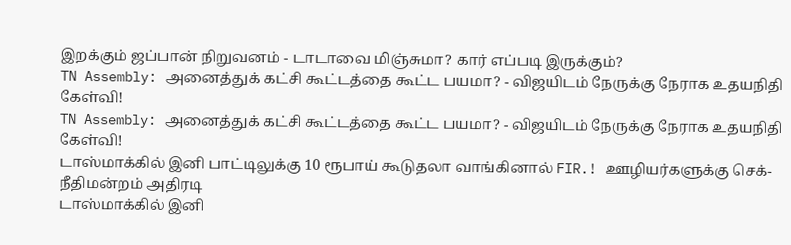இறக்கும் ஜப்பான் நிறுவனம் - டாடாவை மிஞ்சுமா? கார் எப்படி இருக்கும்?
TN Assembly: அனைத்துக் கட்சி கூட்டத்தை கூட்ட பயமா? - விஜயிடம் நேருக்கு நேராக உதயநிதி கேள்வி!
TN Assembly: அனைத்துக் கட்சி கூட்டத்தை கூட்ட பயமா? - விஜயிடம் நேருக்கு நேராக உதயநிதி கேள்வி!
டாஸ்மாக்கில் இனி பாட்டிலுக்கு 10 ரூபாய் கூடுதலா வாங்கினால் FIR.! ஊழியர்களுக்கு செக்- நீதிமன்றம் அதிரடி
டாஸ்மாக்கில் இனி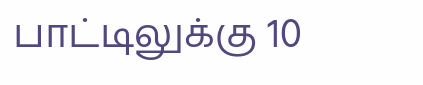பாட்டிலுக்கு 10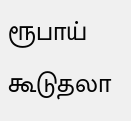ரூபாய் கூடுதலா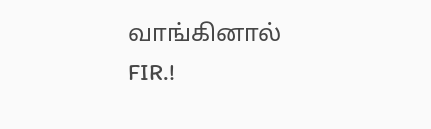வாங்கினால் FIR.!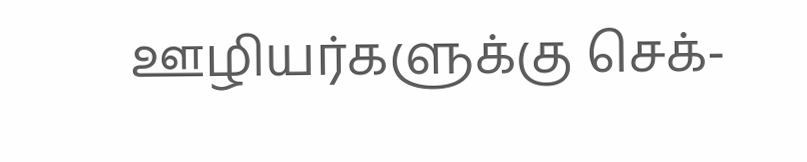ஊழியர்களுக்கு செக்-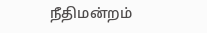நீதிமன்றம்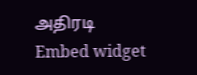அதிரடி
Embed widget